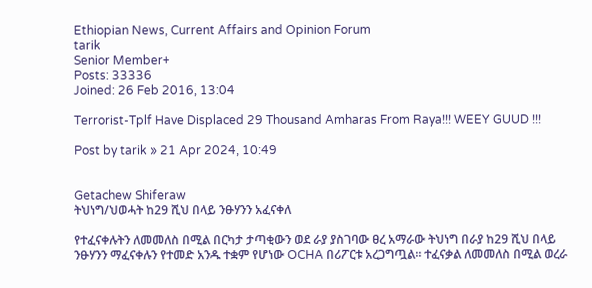Ethiopian News, Current Affairs and Opinion Forum
tarik
Senior Member+
Posts: 33336
Joined: 26 Feb 2016, 13:04

Terrorist-Tplf Have Displaced 29 Thousand Amharas From Raya!!! WEEY GUUD !!!

Post by tarik » 21 Apr 2024, 10:49


Getachew Shiferaw
ትህነግ/ህወሓት ከ29 ሺህ በላይ ንፁሃንን አፈናቀለ

የተፈናቀሉትን ለመመለስ በሚል በርካታ ታጣቂውን ወደ ራያ ያስገባው ፀረ አማራው ትህነግ በራያ ከ29 ሺህ በላይ ንፁሃንን ማፈናቀሉን የተመድ አንዱ ተቋም የሆነው OCHA በሪፖርቱ አረጋግጧል። ተፈናቃል ለመመለስ በሚል ወረራ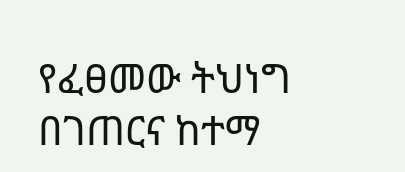የፈፀመው ትህነግ በገጠርና ከተማ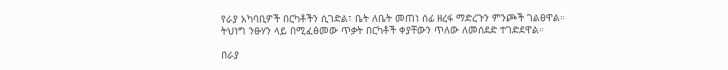የራያ አካባቢዎች በርካቶችን ሲገድል፣ ቤት ለቤት መጠነ ሰፊ ዘረፋ ማድረጉን ምንጮች ገልፀዋል። ትህነግ ንፁሃን ላይ በሚፈፅመው ጥቃት በርካቶች ቀያቸውን ጥለው ለመሰደድ ተገድደዋል።

በራያ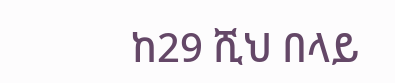ከ29 ሺህ በላይ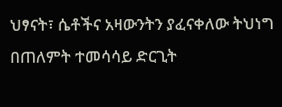ህፃናት፣ ሴቶችና አዛውንትን ያፈናቀለው ትህነግ በጠለምት ተመሳሳይ ድርጊት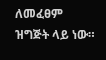ለመፈፀም ዝግጅት ላይ ነው።